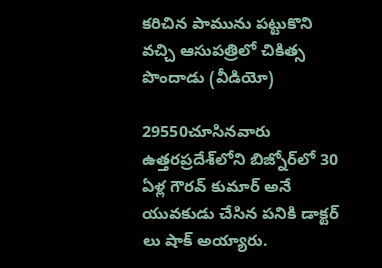కరిచిన పామును పట్టుకొని వచ్చి ఆసుపత్రిలో చికిత్స పొందాడు (వీడియో)

29550చూసినవారు
ఉత్తరప్రదేశ్‌లోని బిజ్నోర్‌లో 30 ఏళ్ల గౌరవ్ కుమార్ అనే యువకుడు చేసిన పనికి డాక్టర్ లు షాక్ అయ్యారు.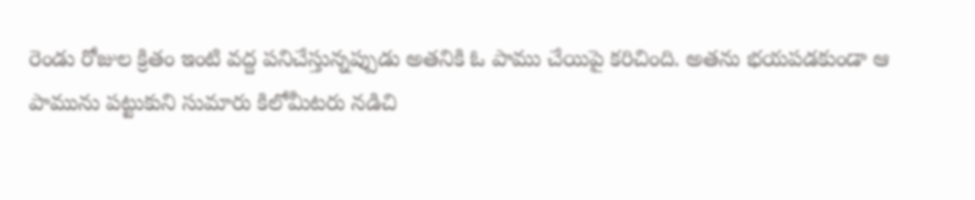రెండు రోజుల క్రితం ఇంటి వద్ద పనిచేస్తున్నప్పుడు అతనికి ఓ పాము చేయిపై కరిచింది. అతను భయపడకుండా ఆ పామును పట్టుకుని సుమారు కిలోమీటరు నడిచి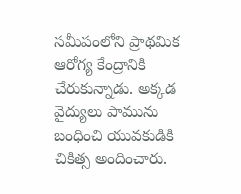సమీపంలోని ప్రాథమిక ఆరోగ్య కేంద్రానికి చేరుకున్నాడు. అక్కడ వైద్యులు పామును బంధించి యువకుడికి చికిత్స అందించారు.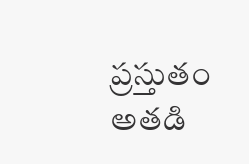ప్రస్తుతం అతడి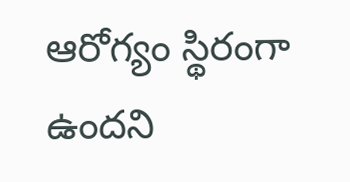ఆరోగ్యం స్థిరంగా ఉందని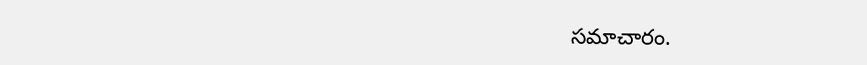సమాచారం.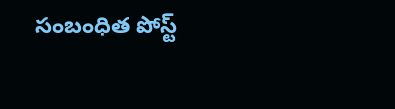సంబంధిత పోస్ట్